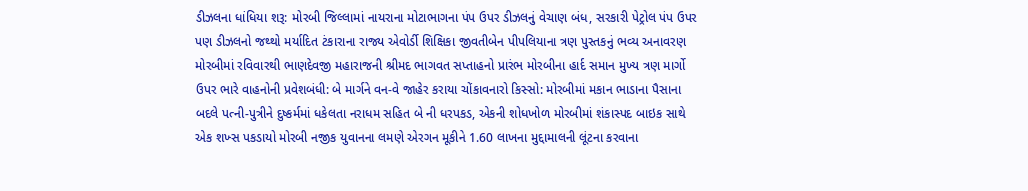ડીઝલના ધાંધિયા શરૂ: મોરબી જિલ્લામાં નાયરાના મોટાભાગના પંપ ઉપર ડીઝલનું વેચાણ બંધ, સરકારી પેટ્રોલ પંપ ઉપર પણ ડીઝલનો જથ્થો મર્યાદિત ટંકારાના રાજ્ય એવોર્ડી શિક્ષિકા જીવતીબેન પીપલિયાના ત્રણ પુસ્તકનું ભવ્ય અનાવરણ મોરબીમાં રવિવારથી ભાણદેવજી મહારાજની શ્રીમદ ભાગવત સપ્તાહનો પ્રારંભ મોરબીના હાર્દ સમાન મુખ્ય ત્રણ માર્ગો ઉપર ભારે વાહનોની પ્રવેશબંધી: બે માર્ગને વન-વે જાહેર કરાયા ચોંકાવનારો કિસ્સો: મોરબીમાં મકાન ભાડાના પૈસાના બદલે પત્ની-પુત્રીને દુષ્કર્મમાં ધકેલતા નરાધમ સહિત બે ની ધરપકડ, એકની શોધખોળ મોરબીમાં શંકાસ્પદ બાઇક સાથે એક શખ્સ પકડાયો મોરબી નજીક યુવાનના લમણે એરગન મૂકીને 1.60 લાખના મુદ્દામાલની લૂંટના કરવાના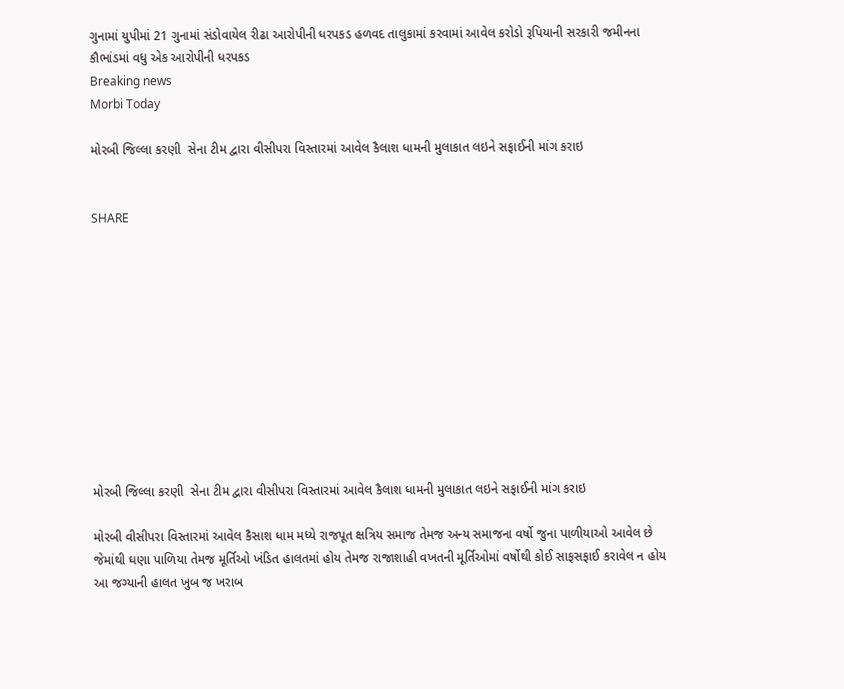ગુનામાં યુપીમાં 21 ગુનામાં સંડોવાયેલ રીઢા આરોપીની ધરપકડ હળવદ તાલુકામાં કરવામાં આવેલ કરોડો રૂપિયાની સરકારી જમીનના કૌભાંડમાં વધુ એક આરોપીની ધરપકડ
Breaking news
Morbi Today

મોરબી જિલ્લા કરણી  સેના ટીમ દ્વારા વીસીપરા વિસ્તારમાં આવેલ કૈલાશ ધામની મુલાકાત લઇને સફાઈની માંગ કરાઇ


SHARE











મોરબી જિલ્લા કરણી  સેના ટીમ દ્વારા વીસીપરા વિસ્તારમાં આવેલ કૈલાશ ધામની મુલાકાત લઇને સફાઈની માંગ કરાઇ

મોરબી વીસીપરા વિસ્તારમાં આવેલ કૈસાશ ધામ મધ્યે રાજપૂત ક્ષત્રિય સમાજ તેમજ અન્ય સમાજના વર્ષો જુના પાળીયાઓ આવેલ છે જેમાંથી ઘણા પાળિયા તેમજ મૂર્તિઓ ખંડિત હાલતમાં હોય તેમજ રાજાશાહી વખતની મૂર્તિઓમાં વર્ષોથી કોઈ સાફસફાઈ કરાવેલ ન હોય આ જગ્યાની હાલત ખુબ જ ખરાબ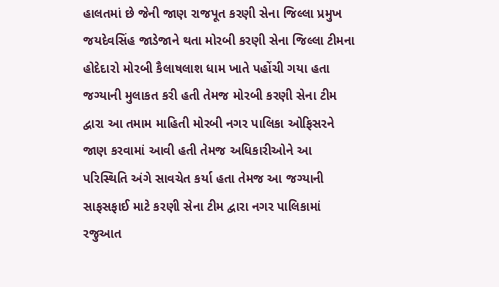હાલતમાં છે જેની જાણ રાજપૂત કરણી સેના જિલ્લા પ્રમુખ જયદેવસિંહ જાડેજાને થતા મોરબી કરણી સેના જિલ્લા ટીમના હોદેદારો મોરબી કૈલાષલાશ ધામ ખાતે પહોંચી ગયા હતા જગ્યાની મુલાકત કરી હતી તેમજ મોરબી કરણી સેના ટીમ દ્વારા આ તમામ માહિતી મોરબી નગર પાલિકા ઓફિસરને જાણ કરવામાં આવી હતી તેમજ અધિકારીઓને આ પરિસ્થિતિ અંગે સાવચેત કર્યા હતા તેમજ આ જગ્યાની સાફસફાઈ માટે કરણી સેના ટીમ દ્વારા નગર પાલિકામાં રજુઆત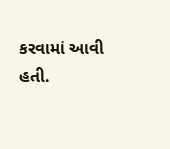કરવામાં આવી હતી.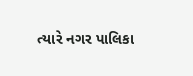ત્યારે નગર પાલિકા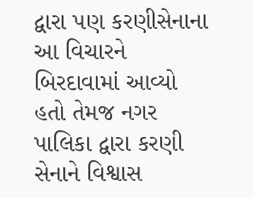દ્વારા પણ કરણીસેનાના આ વિચારને બિરદાવામાં આવ્યો હતો તેમજ નગર પાલિકા દ્વારા કરણી સેનાને વિશ્વાસ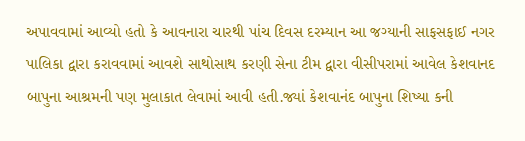અપાવવામાં આવ્યો હતો કે આવનારા ચારથી પાંચ દિવસ દરમ્યાન આ જગ્યાની સાફસફાઈ નગર પાલિકા દ્વારા કરાવવામાં આવશે સાથોસાથ કરણી સેના ટીમ દ્વારા વીસીપરામાં આવેલ કેશવાનદ બાપુના આશ્રમની પણ મુલાકાત લેવામાં આવી હતી.જ્યાં કેશવાનંદ બાપુના શિષ્યા કની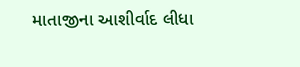માતાજીના આશીર્વાદ લીધા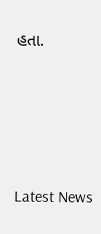હતા.






Latest News